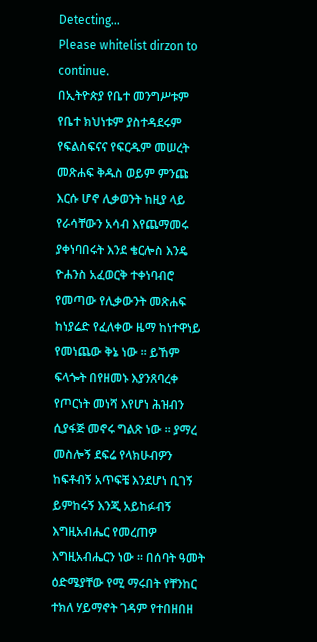Detecting...
Please whitelist dirzon to continue.
በኢትዮጵያ የቤተ መንግሥቱም የቤተ ክህነቱም ያስተዳደሩም የፍልስፍናና የፍርዱም መሠረት መጽሐፍ ቅዱስ ወይም ምንጩ እርሱ ሆኖ ሊቃወንት ከዚያ ላይ የራሳቸውን አሳብ እየጨማመሩ ያቀነባበሩት እንደ ቄርሎስ እንዴ ዮሐንስ አፈወርቅ ተቀነባብሮ የመጣው የሊቃውንት መጽሐፍ ከነያሬድ የፈለቀው ዜማ ከነተዋነይ የመነጨው ቅኔ ነው ። ይኸም ፍላጐት በየዘመኑ እያንጸባረቀ የጦርነት መነሻ እየሆነ ሕዝብን ሲያፋጅ መኖሩ ግልጽ ነው ። ያማረ መስሎኝ ደፍሬ የላክሁብዎን ከፍቶብኝ አጥፍቼ እንደሆነ ቢገኝ ይምከሩኝ እንጂ አይከፉብኝ እግዚአብሔር የመረጠዎ እግዚአብሔርን ነው ። በሰባት ዓመት ዕድሜያቸው የሚ ማሩበት የቸንከር ተክለ ሃይማኖት ገዳም የተበዘበዘ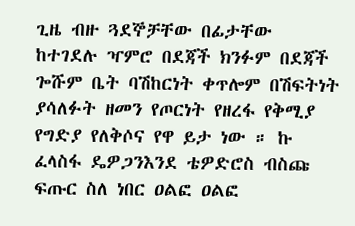ጊዜ ብዙ ጓደኞቻቸው በፊታቸው ከተገደሉ ዣምሮ በደጃች ክንፉም በደጃች ጐሹም ቤት ባሽከርነት ቀጥሎም በሽፍትነት ያሳለፉት ዘመን የጦርነት የዘረፋ የቅሚያ የግድያ የለቅሶና የዋ ይታ ነው ። ኩ ፈላስፋ ዴዎጋንእንደ ቴዎድሮስ ብስጩ ፍጡር ስለ ነበር ዐልፎ ዐልፎ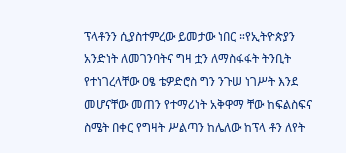ፕላቶንን ሲያስተምረው ይመታው ነበር ።የኢትዮጵያን አንድነት ለመገንባትና ግዛ ቷን ለማስፋፋት ትንቢት የተነገረላቸው ዐፄ ቴዎድሮስ ግን ንጉሠ ነገሥት እንደ መሆናቸው መጠን የተማሪነት አቅዋማ ቸው ከፍልስፍና ስሜት በቀር የግዛት ሥልጣን ከሌለው ከፕላ ቶን ለየት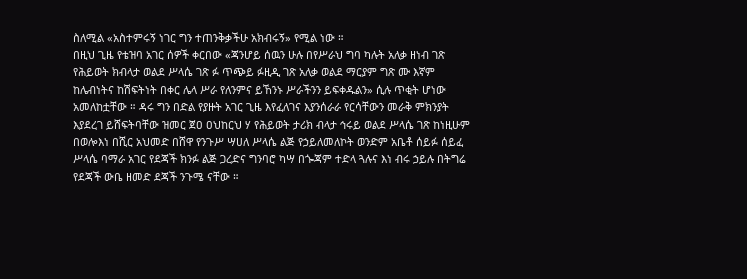ስለሚል «አስተምሩኝ ነገር ግን ተጠንቅቃችሁ አክብሩኝ» የሚል ነው ።
በዚህ ጊዜ የቴዝባ አገር ሰዎች ቀርበው «ጃንሆይ ሰዉን ሁሉ በየሥራህ ግባ ካሉት አለቃ ዘነብ ገጽ የሕይወት ክብላታ ወልደ ሥላሴ ገጽ ፉ ጥጭይ ፉዚዲ ገጽ አለቃ ወልደ ማርያም ግጽ ሙ እኛም ከሌብነትና ከሽፍትነት በቀር ሌላ ሥራ የለንምና ይኸንኑ ሥራችንን ይፍቀዱልን» ሲሉ ጥቂት ሆነው አመለከቷቸው ። ዳሩ ግን በድል የያዙት አገር ጊዜ እየፈለገና እያንሰራራ የርሳቸውን መራቅ ምክንያት እያደረገ ይሸፍትባቸው ዝመር ጀዐ ዐህከርህ ሃ የሕይወት ታሪክ ብላታ ኅሩይ ወልደ ሥላሴ ገጽ ከነዚሁም በወሎእነ በሺር አህመድ በሸዋ የንጉሥ ሣሀለ ሥላሴ ልጅ የኃይለመለኮት ወንድም አቤቶ ሰይፉ ሰይፈ ሥላሴ ባማራ አገር የደጃች ክንፉ ልጅ ጋረድና ግንባሮ ካሣ በጐጃም ተድላ ጓሉና እነ ብሩ ኃይሉ በትግሬ የደጃች ውቤ ዘመድ ደጃች ንጉሜ ናቸው ።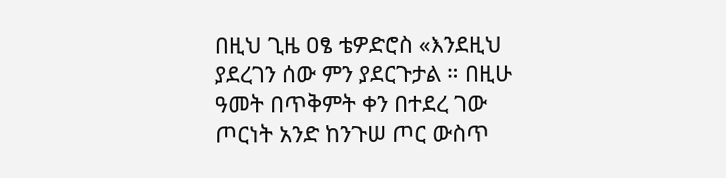በዚህ ጊዜ ዐፄ ቴዎድሮስ «እንደዚህ ያደረገን ሰው ምን ያደርጉታል ። በዚሁ ዓመት በጥቅምት ቀን በተደረ ገው ጦርነት አንድ ከንጉሠ ጦር ውስጥ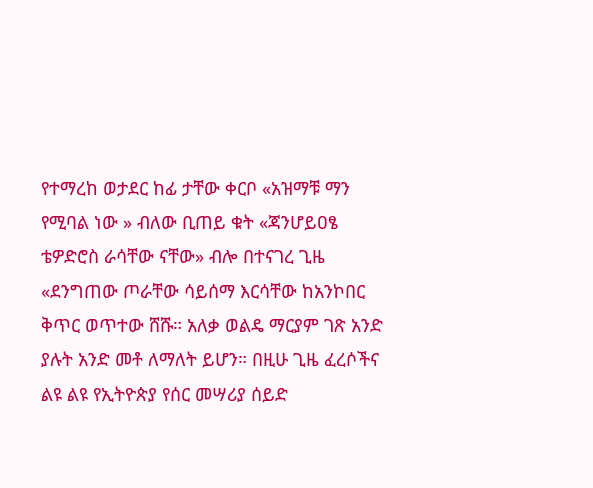የተማረከ ወታደር ከፊ ታቸው ቀርቦ «አዝማቹ ማን የሚባል ነው » ብለው ቢጠይ ቁት «ጃንሆይዐፄ ቴዎድሮስ ራሳቸው ናቸው» ብሎ በተናገረ ጊዜ «ደንግጠው ጦራቸው ሳይሰማ እርሳቸው ከአንኮበር ቅጥር ወጥተው ሸሹ። አለቃ ወልዴ ማርያም ገጽ አንድ ያሉት አንድ መቶ ለማለት ይሆን። በዚሁ ጊዜ ፈረሶችና ልዩ ልዩ የኢትዮጵያ የሰር መሣሪያ ሰይድ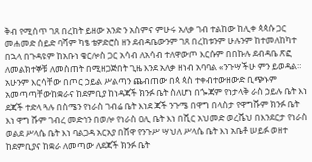ቅብ የሚሰጥ ገጸ በረከት ይዘው አንድ ን አስምና ምሁሩ አለቃ ገብ ተልከው ከሊቀ ጳጳሱ ጋር መሐመድ ሰይድ ባሻም ካፄ ቴዎድሮስ ዘን ደብዳቤውንም ገጸ በረከቱንም ሁሉንም ከተመለከካተ በኋላ በጉዳዩም ከአቡነ ቄርሎስ ጋር አሳብ ለአሳብ ተለዋውጦ እርሱም በበኩሉ ደብዳቤ ጽፎ ለመልክተኞቹ ለመስጠት በሚዘጋጅበት ጊዜ እንደ አለቃ ዘነብ አባባል «ንጉሣችሁ ምን ይወዳል። አሁንም እርሳቸው በጦር ኃይል ሥልጣን ጨብጠው በጳ ጳስ ተቀብተውዘውድ ቢጭኑም አመጣጣቸውከቋራና ከደምቢያ ከነዳጃች ክንፉ ቤት ስለሆነ በጐጃም የነታላቅ ራስ ኃይሉ ቤት እነ ደጃች ተድላ ጓሉ በስሜን የነራስ ገብሬ ቤት እነደ ጃች ንጉሜ በዋግ በላስታ የዋግሹም ክንፉ ቤት እነ ዋግ ሹም ገብረ መድኅን በወሎ የነራስ ዐሊ ቤት እነ በሺር አህመድ ወረሼህ በእንደርታ የነራስ ወልደ ሥላሴ ቤት እነ ባልጋዳ አርአያ በሸዋ የንጉሥ ሣህለ ሥላሴ ቤት እነ አቤቶ ሠይፉ ወዘተ ከደምቢያና ከቋራ ለመጣው ለደጃች ክንፉ ቤት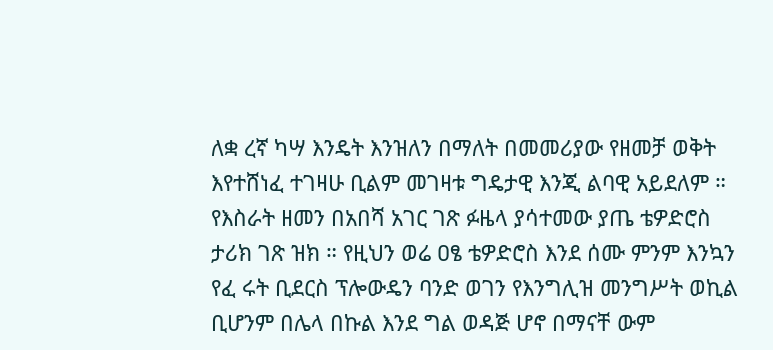ለቋ ረኛ ካሣ እንዴት እንዝለን በማለት በመመሪያው የዘመቻ ወቅት እየተሸነፈ ተገዛሁ ቢልም መገዛቱ ግዴታዊ እንጂ ልባዊ አይደለም ። የእስራት ዘመን በአበሻ አገር ገጽ ፉዜላ ያሳተመው ያጤ ቴዎድሮስ ታሪክ ገጽ ዝክ ። የዚህን ወሬ ዐፄ ቴዎድሮስ እንደ ሰሙ ምንም እንኳን የፈ ሩት ቢደርስ ፕሎውዴን ባንድ ወገን የእንግሊዝ መንግሥት ወኪል ቢሆንም በሌላ በኩል እንደ ግል ወዳጅ ሆኖ በማናቸ ውም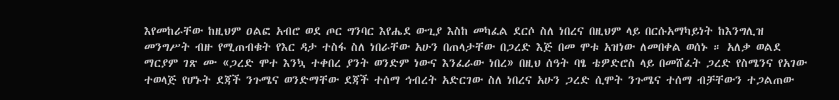እየመከራቸው ከዚህም ዐልፎ አብሮ ወደ ጦር ግንባር እየሔደ ውጊያ እስከ መካፈል ደርሶ ስለ ነበረና በዚህም ላይ በርሱአማካይነት ከእንግሊዝ መንግሥት ብዙ የሚጠብቁት የእር ዳታ ተስፋ ስለ ነበራቸው አሁን በጠላታቸው በጋረድ እጅ በመ ሞቱ አዝነው ለመበቀል ወሰኑ ። አለቃ ወልደ ማርያም ገጽ ሙ «ጋረድ ሞተ እንኳ ተቀበረ ያንት ወንድም ነውና እንፈራው ነበረ» በዚህ ሰዓት ባፄ ቴዎድሮስ ላይ በመሸፈት ጋረድ የስሜንና የአገው ተወላጅ የሆኑት ደጃች ንጉሜና ወንድማቸው ደጃች ተሰማ ኅብረት አድርገው ስለ ነበረና አሁን ጋረድ ሲሞት ንጉሜና ተሰማ ብቻቸውን ተጋልጠው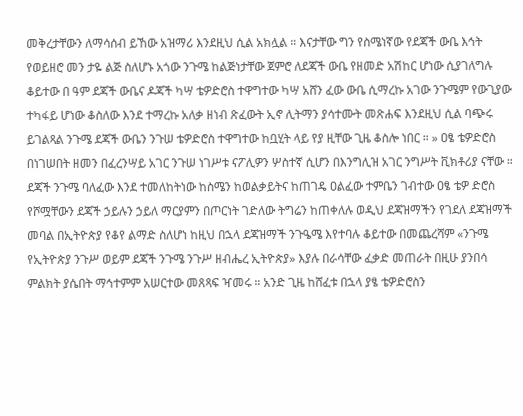መቅረታቸውን ለማሳሰብ ይኸው አዝማሪ እንደዚህ ሲል አክሏል ። እናታቸው ግን የስሜነኛው የደጃች ውቤ እኅት የወይዘሮ መን ታዬ ልጅ ስለሆኑ አጎው ንጉሜ ከልጅነታቸው ጀምሮ ለደጃች ውቤ የዘመድ አሽከር ሆነው ሲያገለግሉ ቆይተው በ ዓም ደጃች ውቤና ዶጃች ካሣ ቴዎድሮስ ተዋግተው ካሣ አሸን ፈው ውቤ ሲማረኩ አገው ንጉሜም የውጊያው ተካፋይ ሆነው ቆስለው እንደ ተማረኩ አለቃ ዘነብ ጽፈውት ኢኖ ሊትማን ያሳተሙት መጽሐፍ እንደዚህ ሲል ባጭሩ ይገልጻል ንጉሜ ደጃች ውቤን ንጉሠ ቴዎድሮስ ተዋግተው ከቧሂት ላይ የያ ዚቸው ጊዜ ቆስሎ ነበር ። » ዐፄ ቴዎድሮስ በነገሠበት ዘመን በፈረንሣይ አገር ንጉሠ ነገሥቱ ናፖሊዎን ሦስተኛ ሲሆን በእንግሊዝ አገር ንግሥት ቪክቶሪያ ናቸው ። ደጃች ንጉሜ ባለፈው እንደ ተመለከትነው ከስሜን ከወልቃይትና ከጠገዴ ዐልፈው ተምቤን ገብተው ዐፄ ቴዎ ድሮስ የሾሟቸውን ደጃች ኃይሉን ኃይለ ማርያምን በጦርነት ገድለው ትግሬን ከጠቀለሉ ወዲህ ደጃዝማችን የገደለ ደጃዝማች መባል በኢትዮጵያ የቆየ ልማድ ስለሆነ ከዚህ በኋላ ደጃዝማች ንጉዔሜ እየተባሉ ቆይተው በመጨረሻም «ንጉሜ የኢትዮጵያ ንጉሥ ወይም ደጃች ንጉሜ ንጉሥ ዘብሔረ ኢትዮጵያ» እያሉ በራሳቸው ፈቃድ መጠራት በዚሁ ያንበሳ ምልክት ያሴበት ማኅተምም አሠርተው መጸጻፍ ዣመሩ ። አንድ ጊዜ ከሸፈቱ በኋላ ያፄ ቴዎድሮስን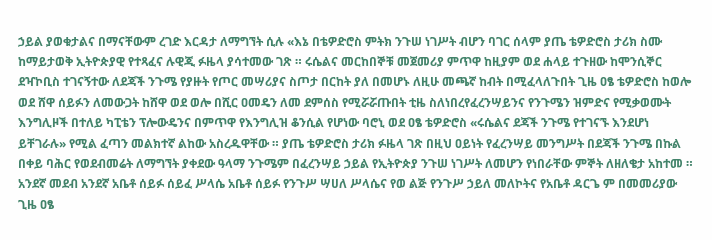ኃይል ያወቁታልና በማናቸውም ረገድ እርዳታ ለማግኘት ሲሉ «እኔ በቴዎድሮስ ምትክ ንጉሠ ነገሥት ብሆን ባገር ሰላም ያጤ ቴዎድሮስ ታሪክ ስሙ ከማይታወቅ ኢትዮጵያዊ የተጻፈና ሉዊጂ ፉዜላ ያሳተመው ገጽ ። ሩሴልና መርከበኞቹ መጀመሪያ ምጥዋ ከዚያም ወደ ሐላይ ተጉዘው ከሞንሲኞር ደዣኮቢስ ተገናኝተው ለደጃች ንጉሜ የያዙት የጦር መሣሪያና ስጦታ በርከት ያለ በመሆኑ ለዚሁ መጫኛ ከብት በሚፈላለጉበት ጊዜ ዐፄ ቴዎድሮስ ከወሎ ወደ ሸዋ ሰይፉን ለመውጋት ከሸዋ ወደ ወሎ በሺር ዐመዴን ለመ ደምሰስ የሚሯሯጡበት ቲዜ ስለነበረየፈረንሣይንና የንጉሜን ዝምድና የሚቃወሙት እንግሊዞች በተለይ ካፒቴን ፕሎውዴንና በምጥዋ የእንግሊዝ ቆንሲል የሆነው ባሮኒ ወደ ዐፄ ቴዎድሮስ «ሩሴልና ደጃች ንጉሜ የተገናኙ እንደሆነ ይቸገራሉ» የሚል ፈጣን መልክተኛ ልከው አስረዱዋቸው ። ያጤ ቴዎድሮስ ታሪክ ፉዜላ ገጽ በዚህ ዐይነት የፈረንሣይ መንግሥት በደጃች ንጉሜ በኩል በቀይ ባሕር የወደብመሬት ለማግኘት ያቀደው ዓላማ ንጉሜም በፈረንሣይ ኃይል የኢትዮጵያ ንጉሠ ነገሥት ለመሆን የነበራቸው ምኞት ለዘለቄታ አከተመ ። አንደኛ መደብ አንደኛ አቤቶ ሰይፉ ሰይፈ ሥላሴ አቤቶ ሰይፉ የንጉሥ ሣሀለ ሥላሴና የወ ልጅ የንጉሥ ኃይለ መለኮትና የአቤቶ ዳርጌ ም በመመሪያው ጊዜ ዐፄ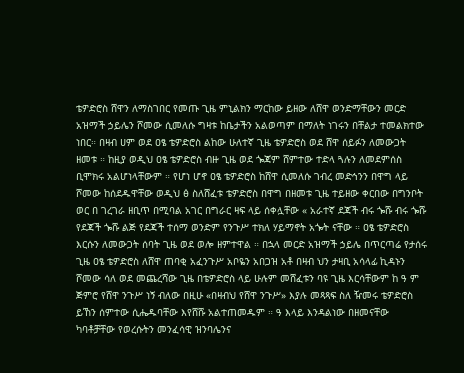ቴዎድሮስ ሸዋን ለማስገበር የመጡ ጊዜ ምኒልክን ማርከው ይዘው ለሸዋ ወንድማቸውን መርድ አዝማች ኃይሌን ሾመው ሲመለሱ ግዛቱ ከቤታችን አልወጣም በማለት ነገሩን በቸልታ ተመልክተው ነበር። በዛብ ሀም ወደ ዐፄ ቴዎድሮስ ልከው ሁለተኛ ጊዜ ቴዎድሮስ ወደ ሸዋ ሰይፉን ለመውጋት ዘመቱ ። ከዚያ ወዲህ ዐፄ ቴዎድሮስ ብዙ ጊዜ ወደ ጐጃም ሸምተው ተድላ ጓሉን ለመደምሰስ ቢሞክሩ አልሆነላቸውም ። የሆነ ሆኖ ዐፄ ቴዎድሮስ ከሸዋ ሲመለሱ ገብረ መድኅንን በዋግ ላይ ሾመው ከሰደዱዋቸው ወዲህ ፅ ስለሸፈቱ ቴዎድሮስ በዋግ በዘመቱ ጊዜ ተይዘው ቀርበው በግንቦት ወር በ ገረገራ ዘቢጥ በሚባል አገር በግራር ዛፍ ላይ ሰቀሏቸው « አራተኛ ደጃች ብሩ ጐሹ ብሩ ጐሹ የደጃች ጐሹ ልጅ የደጃች ተሰማ ወንድም የንጉሥ ተክለ ሃይማኖት አጐት ናቸው ። ዐፄ ቴዎድሮስ እርሱን ለመውጋት ሰባት ጊዜ ወደ ወሎ ዘምተዋል ። በኋላ መርድ አዝማች ኃይሌ በጥርጣሬ የታሰሩ ጊዜ ዐፄ ቴዎድሮስ ለሸዋ ጠባቂ አፈንጉሥ አቦዬን አበጋዝ አቶ በዛብ ህን ታዛቢ አሳላፊ ኪዳኑን ሾመው ሳለ ወደ መጨረሻው ጊዜ በቴዎድሮስ ላይ ሁሉም መሸፈቱን ባዩ ጊዜ እርሳቸውም ከ ዓ ም ጅምሮ የሸዋ ንጉሥ ነኝ ብለው በዚሁ «በዛብህ የሸዋ ንጉሥ» እያሉ መጻጻፍ ስለ ዥመሩ ቴዎድሮስ ይኸን ሰምተው ሲሔዱባቸው እየሸሹ አልተጠመዱም ። ዓ እላይ እንዳልነው በዘመናቸው ካባቶቻቸው የወረሱትን መንፈሳዊ ዝንባሌንና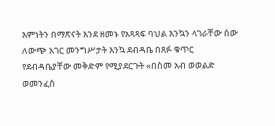እምነትን በማጽናት እንደ ዘመኑ የአጻጻፍ ባህል እንኳን ላገራቸው ሰው ለውጭ አገር መንግሥታት እንኳ ደብዳቤ በጸፉ ቁጥር የደብዳቤያቸው መቅድም የሚያደርጉት «በስመ አብ ወወልድ ወመንፈስ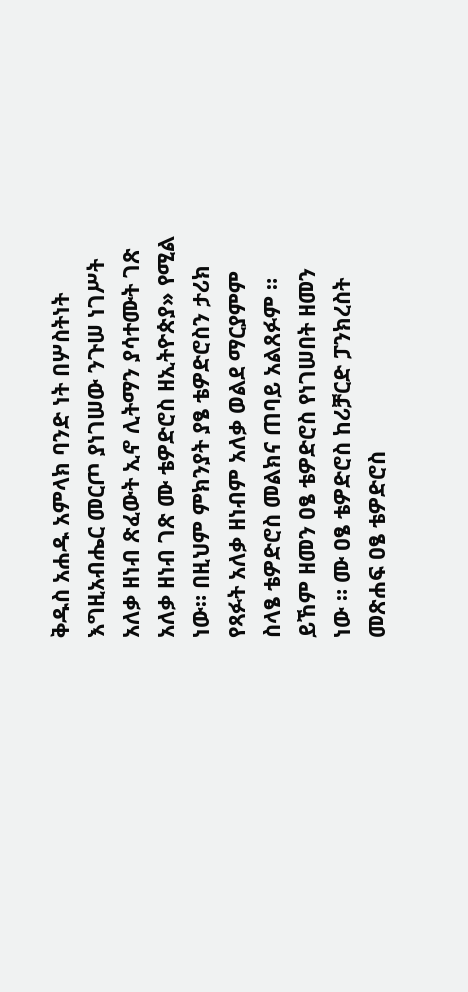ቅዱስ አሐዱ አምላክ ባንድ ነት በሦስትነት እግዚአብሔር መርጦ ያነገሠው ንጉሠ ነገሥት አለቃ ዘነብ ጽፈውት ኢኖ ሊትማን ያሳተሙት ገጽ አለቃ ዘነብ ገጽ ሙ ቴዎድሮስ ዘኢትዮጵያ» የሚል ነው። በዚህም ምክንያት ያፄ ቴዎድሮስን ታሪክ የጻፉት አለቃ ዘነብም አለቃ ወልደ ማርያምም ስላፄ ቴዎድሮስ መልክና ጠባይ አልጸፉም ። ይኸም ዘመን ዐፄ ቴዎድሮስ የነገሠበት ዘመን ነው ። ሙ ዐፄ ቴዎድሮስ ከሪቻርድ ፓንክረስት መጽሐፍ ዐፄ ቴዎድሮስ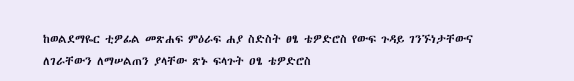ከወልደማዬር ቲዎፊል መጽሐፍ ምዕራፍ ሐያ ስድስት ፀፄ ቴዎድሮስ የውፍ ጉዳይ ገንኙነታቸውና ለገራቸውን ለማሠልጠን ያላቸው ጽኑ ፍላጉት ዐፄ ቴዎድሮስ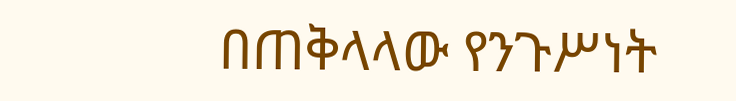በጠቅላላው የንጉሥነት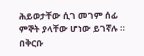ሕይወታቸው ሲገ መገም ሰፊ ምኞት ያላቸው ሆነው ይገኛሉ ። በቅርቡ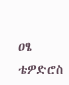ዐፄ ቴዎድሮስ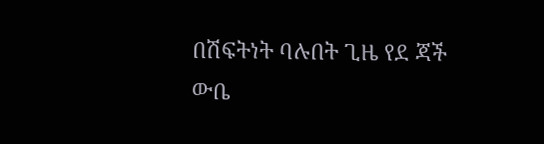በሽፍትነት ባሉበት ጊዜ የደ ጃች ውቤ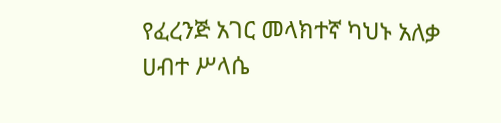የፈረንጅ አገር መላክተኛ ካህኑ አለቃ ሀብተ ሥላሴ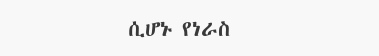ሲሆኑ የነራስ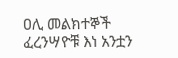ዐሊ መልክተኞች ፈረንሣዮቹ እነ አንቷን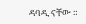ዳባዲ ናቸው ።